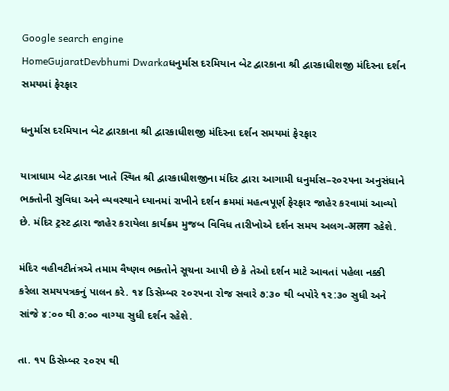Google search engine
HomeGujaratDevbhumi Dwarkaધનુર્માસ દરમિયાન બેટ દ્વારકાના શ્રી દ્વારકાધીશજી મંદિરના દર્શન સમયમાં ફેરફાર

ધનુર્માસ દરમિયાન બેટ દ્વારકાના શ્રી દ્વારકાધીશજી મંદિરના દર્શન સમયમાં ફેરફાર

યાત્રાધામ બેટ દ્વારકા ખાતે સ્થિત શ્રી દ્વારકાધીશજીના મંદિર દ્વારા આગામી ધનુર્માસ–૨૦૨૫ના અનુસંધાને ભક્તોની સુવિધા અને વ્યવસ્થાને ધ્યાનમાં રાખીને દર્શન ક્રમમાં મહત્વપૂર્ણ ફેરફાર જાહેર કરવામાં આવ્યો છે. મંદિર ટ્રસ્ટ દ્વારા જાહેર કરાયેલા કાર્યક્રમ મુજબ વિવિધ તારીખોએ દર્શન સમય અલગ-अलग રહેશે.

મંદિર વહીવટીતંત્રએ તમામ વૈષ્ણવ ભક્તોને સૂચના આપી છે કે તેઓ દર્શન માટે આવતાં પહેલા નક્કી કરેલા સમયપત્રકનું પાલન કરે. ૧૪ ડિસેમ્બર ૨૦૨૫ના રોજ સવારે ૭:૩૦ થી બપોરે ૧૨:૩૦ સુધી અને સાંજે ૪:૦૦ થી ૭:૦૦ વાગ્યા સુધી દર્શન રહેશે.

તા. ૧૫ ડિસેમ્બર ૨૦૨૫ થી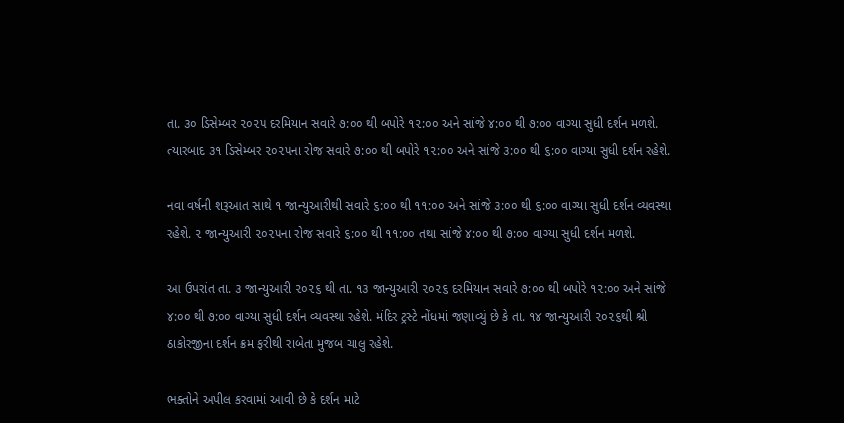તા. ૩૦ ડિસેમ્બર ૨૦૨૫ દરમિયાન સવારે ૭:૦૦ થી બપોરે ૧૨:૦૦ અને સાંજે ૪:૦૦ થી ૭:૦૦ વાગ્યા સુધી દર્શન મળશે. ત્યારબાદ ૩૧ ડિસેમ્બર ૨૦૨૫ના રોજ સવારે ૭:૦૦ થી બપોરે ૧૨:૦૦ અને સાંજે ૩:૦૦ થી ૬:૦૦ વાગ્યા સુધી દર્શન રહેશે.

નવા વર્ષની શરૂઆત સાથે ૧ જાન્યુઆરીથી સવારે ૬:૦૦ થી ૧૧:૦૦ અને સાંજે ૩:૦૦ થી ૬:૦૦ વાગ્યા સુધી દર્શન વ્યવસ્થા રહેશે. ૨ જાન્યુઆરી ૨૦૨૫ના રોજ સવારે ૬:૦૦ થી ૧૧:૦૦ તથા સાંજે ૪:૦૦ થી ૭:૦૦ વાગ્યા સુધી દર્શન મળશે.

આ ઉપરાંત તા. ૩ જાન્યુઆરી ૨૦૨૬ થી તા. ૧૩ જાન્યુઆરી ૨૦૨૬ દરમિયાન સવારે ૭:૦૦ થી બપોરે ૧૨:૦૦ અને સાંજે ૪:૦૦ થી ૭:૦૦ વાગ્યા સુધી દર્શન વ્યવસ્થા રહેશે. મંદિર ટ્રસ્ટે નોંધમાં જણાવ્યું છે કે તા. ૧૪ જાન્યુઆરી ૨૦૨૬થી શ્રી ઠાકોરજીના દર્શન ક્રમ ફરીથી રાબેતા મુજબ ચાલુ રહેશે.

ભક્તોને અપીલ કરવામાં આવી છે કે દર્શન માટે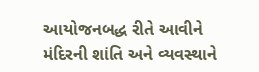આયોજનબદ્ધ રીતે આવીને મંદિરની શાંતિ અને વ્યવસ્થાને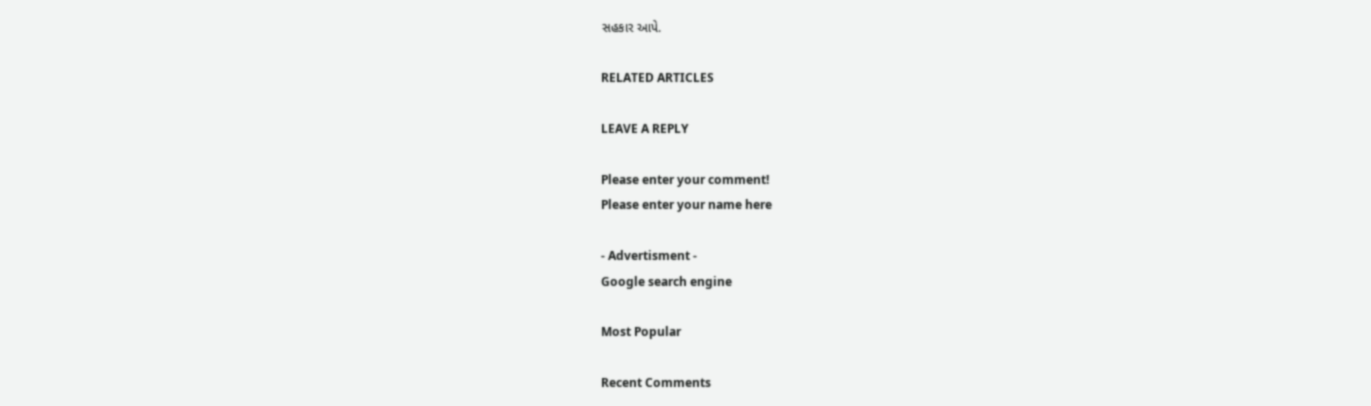સહકાર આપે.

RELATED ARTICLES

LEAVE A REPLY

Please enter your comment!
Please enter your name here

- Advertisment -
Google search engine

Most Popular

Recent Comments